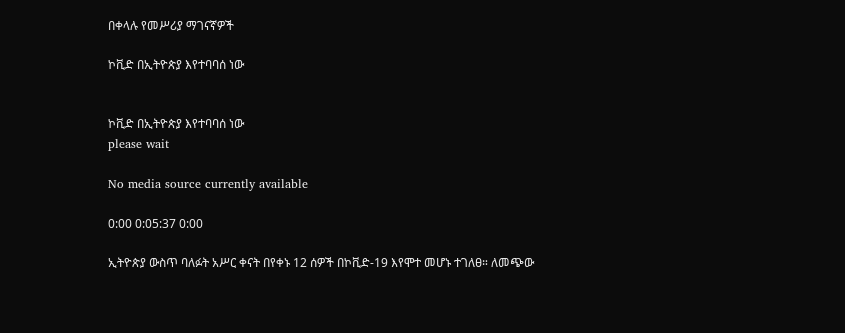በቀላሉ የመሥሪያ ማገናኛዎች

ኮቪድ በኢትዮጵያ እየተባባሰ ነው


ኮቪድ በኢትዮጵያ እየተባባሰ ነው
please wait

No media source currently available

0:00 0:05:37 0:00

ኢትዮጵያ ውስጥ ባለፉት አሥር ቀናት በየቀኑ 12 ሰዎች በኮቪድ-19 እየሞተ መሆኑ ተገለፀ። ለመጭው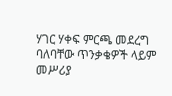ሃገር ሃቀፍ ምርጫ መደረግ ባለባቸው ጥንቃቄዎች ላይም መሥሪያ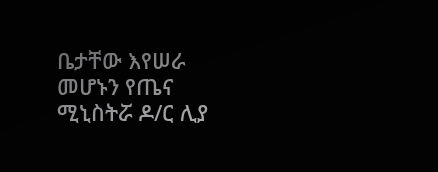ቤታቸው እየሠራ መሆኑን የጤና ሚኒስትሯ ዶ/ር ሊያ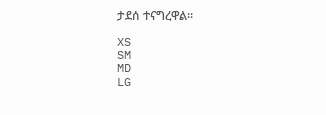ታደሰ ተናግረዋል።

XS
SM
MD
LG